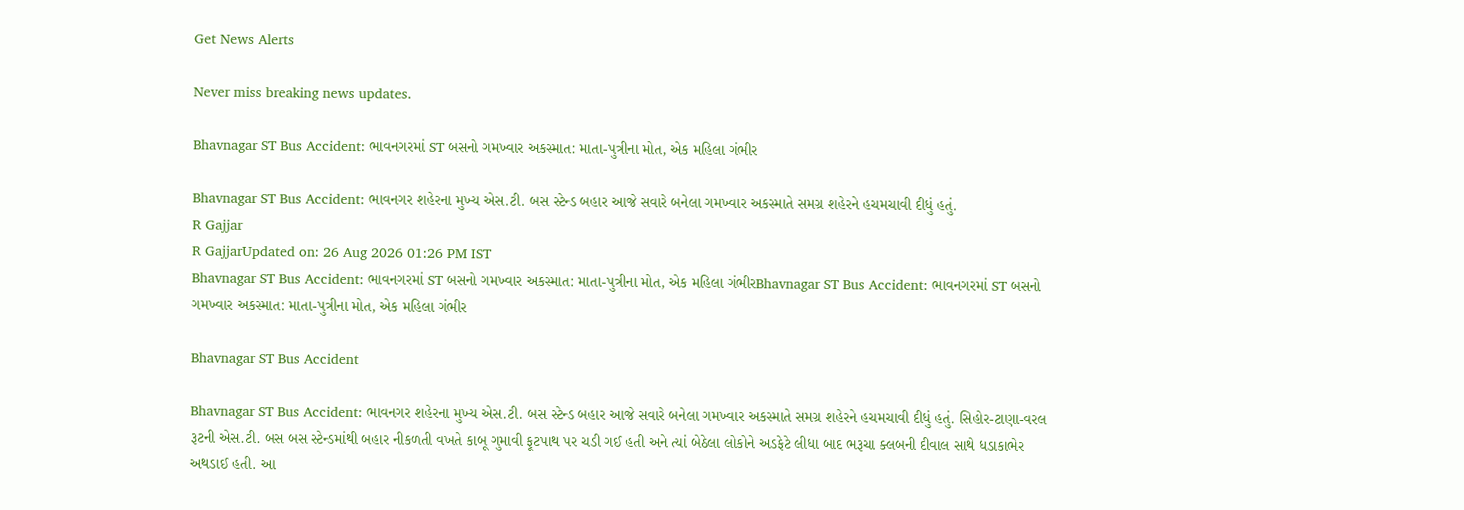Get News Alerts

Never miss breaking news updates.

Bhavnagar ST Bus Accident: ભાવનગરમાં ST બસનો ગમખ્વાર અકસ્માત: માતા-પુત્રીના મોત, એક મહિલા ગંભીર

Bhavnagar ST Bus Accident: ભાવનગર શહેરના મુખ્ય એસ.ટી. બસ સ્ટેન્ડ બહાર આજે સવારે બનેલા ગમખ્વાર અકસ્માતે સમગ્ર શહેરને હચમચાવી દીધું હતું.
R Gajjar
R GajjarUpdated on: 26 Aug 2026 01:26 PM IST
Bhavnagar ST Bus Accident: ભાવનગરમાં ST બસનો ગમખ્વાર અકસ્માત: માતા-પુત્રીના મોત, એક મહિલા ગંભીરBhavnagar ST Bus Accident: ભાવનગરમાં ST બસનો ગમખ્વાર અકસ્માત: માતા-પુત્રીના મોત, એક મહિલા ગંભીર

Bhavnagar ST Bus Accident

Bhavnagar ST Bus Accident: ભાવનગર શહેરના મુખ્ય એસ.ટી. બસ સ્ટેન્ડ બહાર આજે સવારે બનેલા ગમખ્વાર અકસ્માતે સમગ્ર શહેરને હચમચાવી દીધું હતું. સિહોર-ટાણા-વરલ રૂટની એસ.ટી. બસ બસ સ્ટેન્ડમાંથી બહાર નીકળતી વખતે કાબૂ ગુમાવી ફૂટપાથ પર ચડી ગઈ હતી અને ત્યાં બેઠેલા લોકોને અડફેટે લીધા બાદ ભરૂચા ક્લબની દીવાલ સાથે ધડાકાભેર અથડાઈ હતી. આ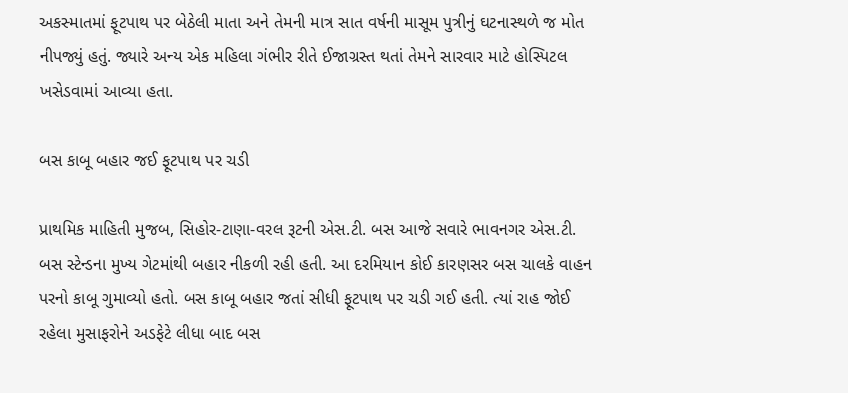અકસ્માતમાં ફૂટપાથ પર બેઠેલી માતા અને તેમની માત્ર સાત વર્ષની માસૂમ પુત્રીનું ઘટનાસ્થળે જ મોત નીપજ્યું હતું. જ્યારે અન્ય એક મહિલા ગંભીર રીતે ઈજાગ્રસ્ત થતાં તેમને સારવાર માટે હોસ્પિટલ ખસેડવામાં આવ્યા હતા.

બસ કાબૂ બહાર જઈ ફૂટપાથ પર ચડી

પ્રાથમિક માહિતી મુજબ, સિહોર-ટાણા-વરલ રૂટની એસ.ટી. બસ આજે સવારે ભાવનગર એસ.ટી. બસ સ્ટેન્ડના મુખ્ય ગેટમાંથી બહાર નીકળી રહી હતી. આ દરમિયાન કોઈ કારણસર બસ ચાલકે વાહન પરનો કાબૂ ગુમાવ્યો હતો. બસ કાબૂ બહાર જતાં સીધી ફૂટપાથ પર ચડી ગઈ હતી. ત્યાં રાહ જોઈ રહેલા મુસાફરોને અડફેટે લીધા બાદ બસ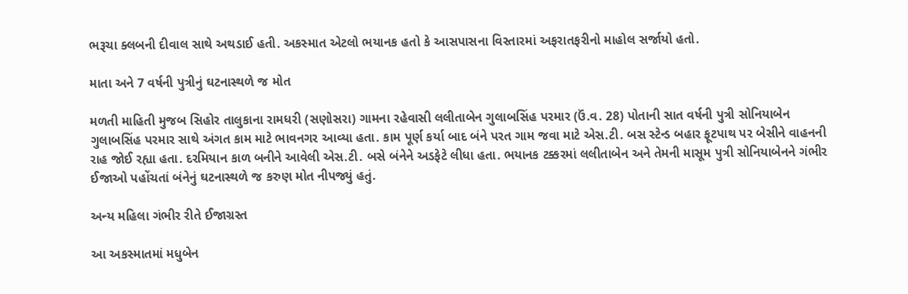ભરૂચા ક્લબની દીવાલ સાથે અથડાઈ હતી. અકસ્માત એટલો ભયાનક હતો કે આસપાસના વિસ્તારમાં અફરાતફરીનો માહોલ સર્જાયો હતો.

માતા અને 7 વર્ષની પુત્રીનું ઘટનાસ્થળે જ મોત

મળતી માહિતી મુજબ સિહોર તાલુકાના રામધરી (સણોસરા) ગામના રહેવાસી લલીતાબેન ગુલાબસિંહ પરમાર (ઉં.વ. 28) પોતાની સાત વર્ષની પુત્રી સોનિયાબેન ગુલાબસિંહ પરમાર સાથે અંગત કામ માટે ભાવનગર આવ્યા હતા. કામ પૂર્ણ કર્યા બાદ બંને પરત ગામ જવા માટે એસ.ટી. બસ સ્ટેન્ડ બહાર ફૂટપાથ પર બેસીને વાહનની રાહ જોઈ રહ્યા હતા. દરમિયાન કાળ બનીને આવેલી એસ.ટી. બસે બંનેને અડફેટે લીધા હતા. ભયાનક ટક્કરમાં લલીતાબેન અને તેમની માસૂમ પુત્રી સોનિયાબેનને ગંભીર ઈજાઓ પહોંચતાં બંનેનું ઘટનાસ્થળે જ કરુણ મોત નીપજ્યું હતું.

અન્ય મહિલા ગંભીર રીતે ઈજાગ્રસ્ત

આ અકસ્માતમાં મધુબેન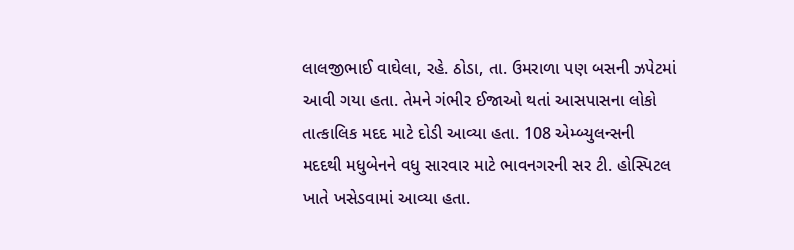લાલજીભાઈ વાઘેલા, રહે. ઠોડા, તા. ઉમરાળા પણ બસની ઝપેટમાં આવી ગયા હતા. તેમને ગંભીર ઈજાઓ થતાં આસપાસના લોકો તાત્કાલિક મદદ માટે દોડી આવ્યા હતા. 108 એમ્બ્યુલન્સની મદદથી મધુબેનને વધુ સારવાર માટે ભાવનગરની સર ટી. હોસ્પિટલ ખાતે ખસેડવામાં આવ્યા હતા.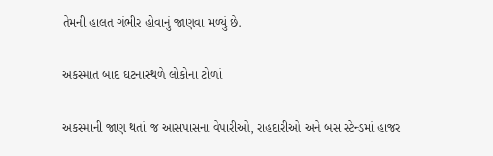તેમની હાલત ગંભીર હોવાનું જાણવા મળ્યું છે.

અકસ્માત બાદ ઘટનાસ્થળે લોકોના ટોળાં

અકસ્માની જાણ થતાં જ આસપાસના વેપારીઓ, રાહદારીઓ અને બસ સ્ટેન્ડમાં હાજર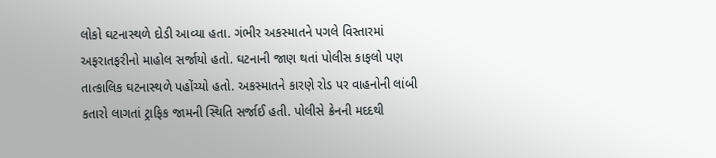લોકો ઘટનાસ્થળે દોડી આવ્યા હતા. ગંભીર અકસ્માતને પગલે વિસ્તારમાં અફરાતફરીનો માહોલ સર્જાયો હતો. ઘટનાની જાણ થતાં પોલીસ કાફલો પણ તાત્કાલિક ઘટનાસ્થળે પહોંચ્યો હતો. અકસ્માતને કારણે રોડ પર વાહનોની લાંબી કતારો લાગતાં ટ્રાફિક જામની સ્થિતિ સર્જાઈ હતી. પોલીસે ક્રેનની મદદથી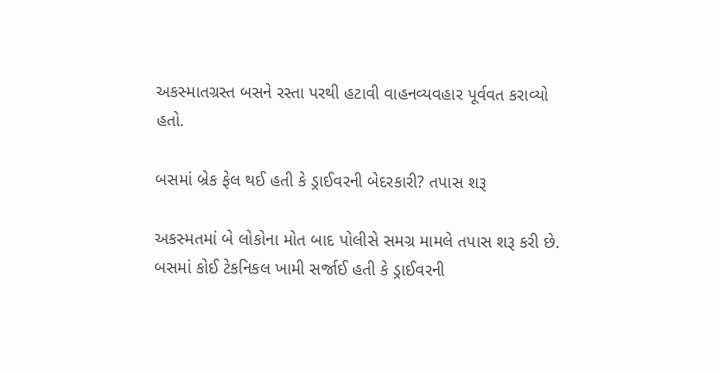અકસ્માતગ્રસ્ત બસને રસ્તા પરથી હટાવી વાહનવ્યવહાર પૂર્વવત કરાવ્યો હતો.

બસમાં બ્રેક ફેલ થઈ હતી કે ડ્રાઈવરની બેદરકારી? તપાસ શરૂ

અકસ્મતમાં બે લોકોના મોત બાદ પોલીસે સમગ્ર મામલે તપાસ શરૂ કરી છે. બસમાં કોઈ ટેકનિકલ ખામી સર્જાઈ હતી કે ડ્રાઈવરની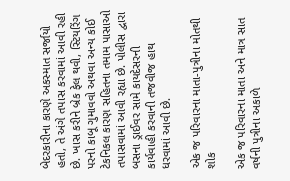બેદરકારીના કારણે અકસ્માત સર્જાયો હતો, તે અંગે તપાસ કરવામાં આવી રહી છે. ખાસ કરીને બ્રેક ફેલ થવી, સ્ટિયરિંગ પરનો કાબૂ ગુમાવવો અથવા અન્ય કોઈ ટેકનિકલ કારણ સહિતના તમામ પાસાઓ તપાસવામાં આવી રહ્યા છે. પોલીસ દ્વારા બસના ડ્રાઈવર સામે કાયદેસરની કાર્યવાહી કરવાની તજવીજ હાથ ધરવામાં આવી છે.

એક જ પરિવારના માતા-પુત્રીના મોતથી શોક

એક જ પરિવારના માતા અને માત્ર સાત વર્ષની પુત્રીના અકાળે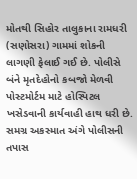મોતથી સિહોર તાલુકાના રામધરી (સણોસરા) ગામમાં શોકની લાગણી ફેલાઈ ગઈ છે. પોલીસે બંને મૃતદેહોનો કબજો મેળવી પોસ્ટમોર્ટમ માટે હોસ્પિટલ ખસેડવાની કાર્યવાહી હાથ ધરી છે. સમગ્ર અકસ્માત અંગે પોલીસની તપાસ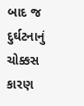બાદ જ દુર્ઘટનાનું ચોક્કસ કારણ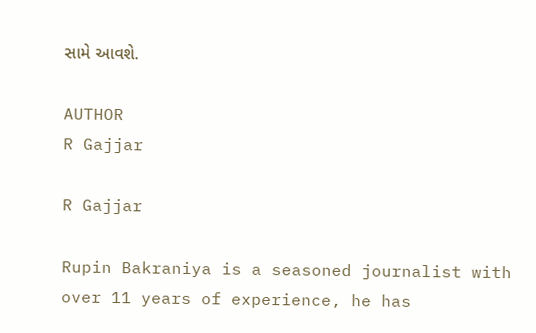સામે આવશે.

AUTHOR
R Gajjar

R Gajjar

Rupin Bakraniya is a seasoned journalist with over 11 years of experience, he has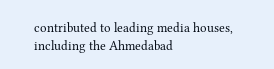contributed to leading media houses, including the Ahmedabad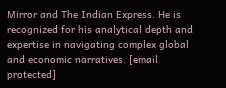Mirror and The Indian Express. He is recognized for his analytical depth and expertise in navigating complex global and economic narratives. [email protected]